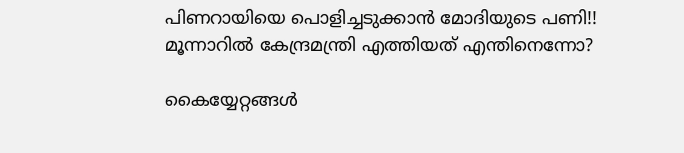പിണറായിയെ പൊളിച്ചടുക്കാന്‍ മോദിയുടെ പണി!! മൂന്നാറില്‍ കേന്ദ്രമന്ത്രി എത്തിയത് എന്തിനെന്നോ?

കൈയ്യേറ്റങ്ങള്‍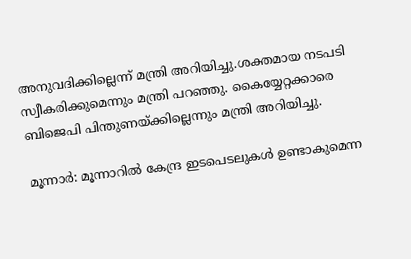അനുവദിക്കില്ലെന്ന് മന്ത്രി അറിയിച്ചു.ശക്തമായ നടപടി സ്വീകരിക്കുമെന്നും മന്ത്രി പറഞ്ഞു. കൈയ്യേറ്റക്കാരെ ബിജെപി പിന്തുണയ്ക്കില്ലെന്നും മന്ത്രി അറിയിച്ചു.

മൂന്നാര്‍: മൂന്നാറില്‍ കേന്ദ്ര ഇടപെടലുകള്‍ ഉണ്ടാകുമെന്ന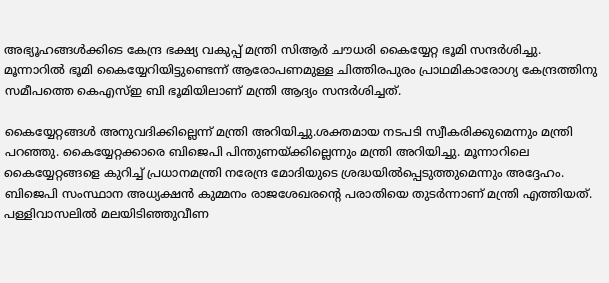അഭ്യൂഹങ്ങള്‍ക്കിടെ കേന്ദ്ര ഭക്ഷ്യ വകുപ്പ് മന്ത്രി സിആര്‍ ചൗധരി കൈയ്യേറ്റ ഭൂമി സന്ദര്‍ശിച്ചു. മൂന്നാറില്‍ ഭൂമി കൈയ്യേറിയിട്ടുണ്ടെന്ന് ആരോപണമുള്ള ചിത്തിരപുരം പ്രാഥമികാരോഗ്യ കേന്ദ്രത്തിനു സമീപത്തെ കെഎസ്ഇ ബി ഭൂമിയിലാണ് മന്ത്രി ആദ്യം സന്ദര്‍ശിച്ചത്.

കൈയ്യേറ്റങ്ങള്‍ അനുവദിക്കില്ലെന്ന് മന്ത്രി അറിയിച്ചു.ശക്തമായ നടപടി സ്വീകരിക്കുമെന്നും മന്ത്രി പറഞ്ഞു. കൈയ്യേറ്റക്കാരെ ബിജെപി പിന്തുണയ്ക്കില്ലെന്നും മന്ത്രി അറിയിച്ചു. മൂന്നാറിലെ കൈയ്യേറ്റങ്ങളെ കുറിച്ച് പ്രധാനമന്ത്രി നരേന്ദ്ര മോദിയുടെ ശ്രദ്ധയില്‍പ്പെടുത്തുമെന്നും അദ്ദേഹം. ബിജെപി സംസ്ഥാന അധ്യക്ഷന്‍ കുമ്മനം രാജശേഖരന്റെ പരാതിയെ തുടര്‍ന്നാണ് മന്ത്രി എത്തിയത്. പള്ളിവാസലില്‍ മലയിടിഞ്ഞുവീണ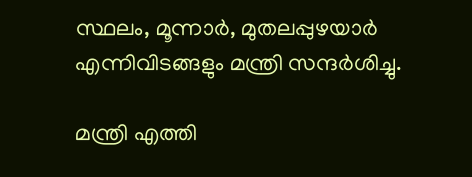സ്ഥലം, മൂന്നാര്‍, മുതലപ്പുഴയാര്‍ എന്നിവിടങ്ങളും മന്ത്രി സന്ദര്‍ശിച്ചു.

മന്ത്രി എത്തി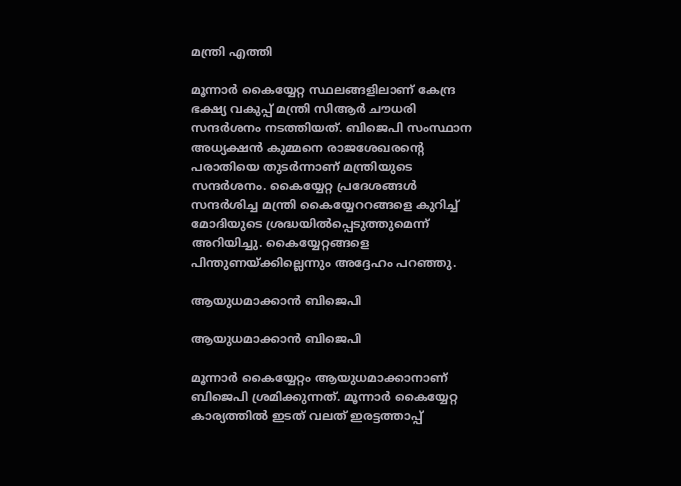മന്ത്രി എത്തി

മൂന്നാര്‍ കൈയ്യേറ്റ സ്ഥലങ്ങളിലാണ് കേന്ദ്ര ഭക്ഷ്യ വകുപ്പ് മന്ത്രി സിആര്‍ ചൗധരി സന്ദര്‍ശനം നടത്തിയത്. ബിജെപി സംസ്ഥാന അധ്യക്ഷന്‍ കുമ്മനെ രാജശേഖരന്റെ പരാതിയെ തുടര്‍ന്നാണ് മന്ത്രിയുടെ സന്ദര്‍ശനം. കൈയ്യേറ്റ പ്രദേശങ്ങള്‍ സന്ദര്‍ശിച്ച മന്ത്രി കൈയ്യേററങ്ങളെ കുറിച്ച് മോദിയുടെ ശ്രദ്ധയില്‍പ്പെടുത്തുമെന്ന് അറിയിച്ചു. കൈയ്യേറ്റങ്ങളെ പിന്തുണയ്ക്കില്ലെന്നും അദ്ദേഹം പറഞ്ഞു.

ആയുധമാക്കാന്‍ ബിജെപി

ആയുധമാക്കാന്‍ ബിജെപി

മൂന്നാര്‍ കൈയ്യേറ്റം ആയുധമാക്കാനാണ് ബിജെപി ശ്രമിക്കുന്നത്. മൂന്നാര്‍ കൈയ്യേറ്റ കാര്യത്തില്‍ ഇടത് വലത് ഇരട്ടത്താപ്പ്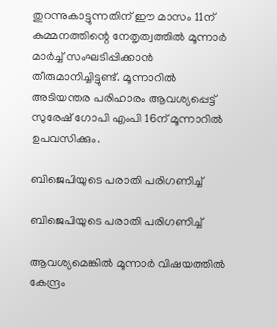തുറന്നുകാട്ടുന്നതിന് ഈ മാസം 11ന് കുമ്മനത്തിന്റെ നേതൃത്വത്തില്‍ മൂന്നാര്‍ മാര്‍ച്ച് സംഘടിപ്പിക്കാന്‍ തീരുമാനിച്ചിട്ടുണ്ട്. മൂന്നാറില്‍ അടിയന്തര പരിഹാരം ആവശ്യപ്പെട്ട് സുരേഷ് ഗോപി എംപി 16ന് മൂന്നാറില്‍ ഉപവസിക്കും.

ബിജെപിയുടെ പരാതി പരിഗണിച്ച്

ബിജെപിയുടെ പരാതി പരിഗണിച്ച്

ആവശ്യമെങ്കില്‍ മൂന്നാര്‍ വിഷയത്തില്‍ കേന്ദ്രം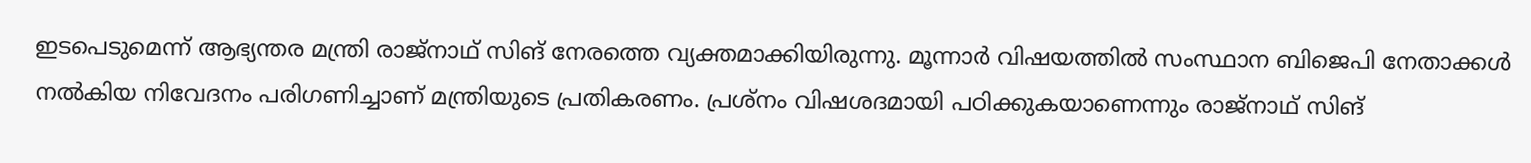ഇടപെടുമെന്ന് ആഭ്യന്തര മന്ത്രി രാജ്‌നാഥ് സിങ് നേരത്തെ വ്യക്തമാക്കിയിരുന്നു. മൂന്നാര്‍ വിഷയത്തില്‍ സംസ്ഥാന ബിജെപി നേതാക്കള്‍ നല്‍കിയ നിവേദനം പരിഗണിച്ചാണ് മന്ത്രിയുടെ പ്രതികരണം. പ്രശ്നം വിഷശദമായി പഠിക്കുകയാണെന്നും രാജ്നാഥ് സിങ്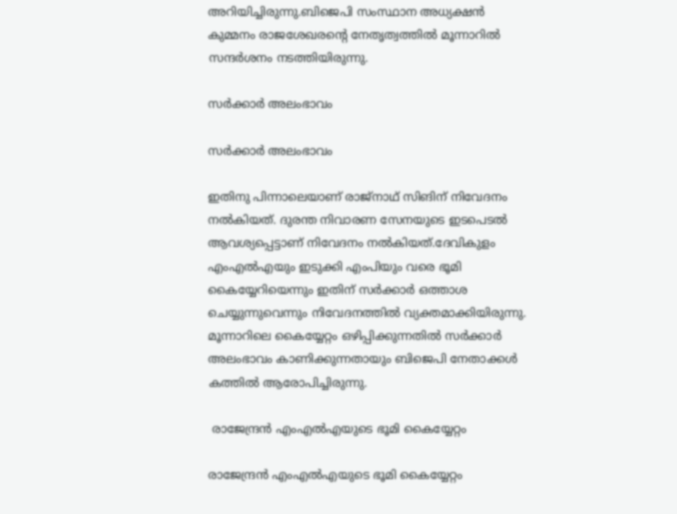അറിയിച്ചിരുന്നു.ബിജെപി സംസ്ഥാന അധ്യക്ഷന്‍ കുമ്മനം രാജശേഖരന്റെ നേതൃത്വത്തില്‍ മൂന്നാറില്‍ സന്ദര്‍ശനം നടത്തിയിരുന്നു.

സര്‍ക്കാര്‍ അലംഭാവം

സര്‍ക്കാര്‍ അലംഭാവം

ഇതിനു പിന്നാലെയാണ് രാജ്‌നാഥ് സിങിന് നിവേദനം നല്‍കിയത്. ദുരന്ത നിവാരണ സേനയുടെ ഇടപെടല്‍ ആവശ്യപ്പെട്ടാണ് നിവേദനം നല്‍കിയത്.ദേവികുളം എംഎല്‍എയും ഇടുക്കി എംപിയും വരെ ഭൂമി കൈയ്യേറിയെന്നും ഇതിന് സര്‍ക്കാര്‍ ഒത്താശ ചെയ്യുന്നുവെന്നും നിവേദനത്തില്‍ വ്യക്തമാക്കിയിരുന്നു. മൂന്നാറിലെ കൈയ്യേറ്റം ഒഴിപ്പിക്കുന്നതില്‍ സര്‍ക്കാര്‍ അലംഭാവം കാണിക്കുന്നതായും ബിജെപി നേതാക്കള്‍ കത്തില്‍ ആരോപിച്ചിരുന്നു.

 രാജേന്ദ്രന്‍ എംഎല്‍എയുടെ ഭൂമി കൈയ്യേറ്റം

രാജേന്ദ്രന്‍ എംഎല്‍എയുടെ ഭൂമി കൈയ്യേറ്റം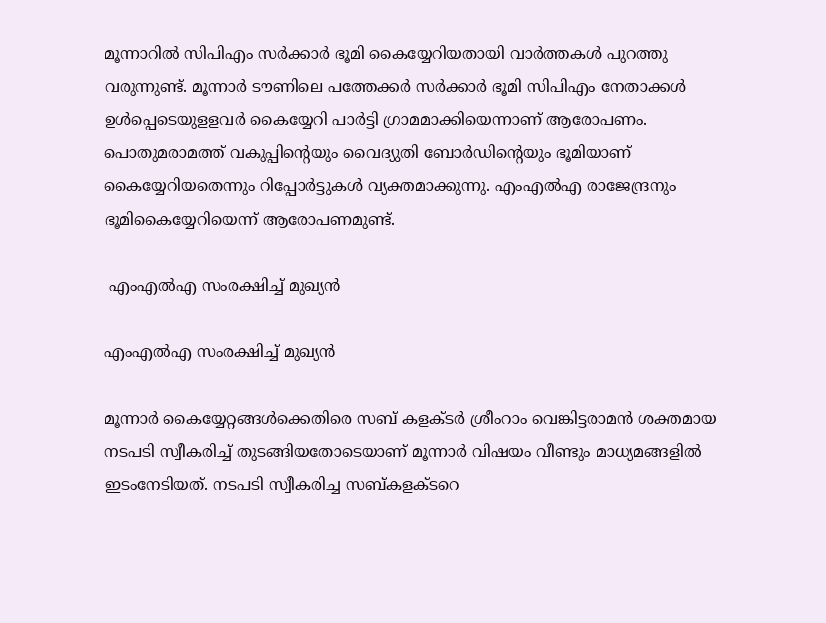മൂന്നാറില്‍ സിപിഎം സര്‍ക്കാര്‍ ഭൂമി കൈയ്യേറിയതായി വാര്‍ത്തകള്‍ പുറത്തു വരുന്നുണ്ട്. മൂന്നാര്‍ ടൗണിലെ പത്തേക്കര്‍ സര്‍ക്കാര്‍ ഭൂമി സിപിഎം നേതാക്കള്‍ ഉള്‍പ്പെടെയുളളവര്‍ കൈയ്യേറി പാര്‍ട്ടി ഗ്രാമമാക്കിയെന്നാണ് ആരോപണം. പൊതുമരാമത്ത് വകുപ്പിന്റെയും വൈദ്യുതി ബോര്‍ഡിന്റെയും ഭൂമിയാണ് കൈയ്യേറിയതെന്നും റിപ്പോര്‍ട്ടുകള്‍ വ്യക്തമാക്കുന്നു. എംഎല്‍എ രാജേന്ദ്രനും ഭൂമികൈയ്യേറിയെന്ന് ആരോപണമുണ്ട്.

 എംഎല്‍എ സംരക്ഷിച്ച് മുഖ്യന്‍

എംഎല്‍എ സംരക്ഷിച്ച് മുഖ്യന്‍

മൂന്നാര്‍ കൈയ്യേറ്റങ്ങള്‍ക്കെതിരെ സബ് കളക്ടര്‍ ശ്രീംറാം വെങ്കിട്ടരാമന്‍ ശക്തമായ നടപടി സ്വീകരിച്ച് തുടങ്ങിയതോടെയാണ് മൂന്നാര്‍ വിഷയം വീണ്ടും മാധ്യമങ്ങളില്‍ ഇടംനേടിയത്. നടപടി സ്വീകരിച്ച സബ്കളക്ടറെ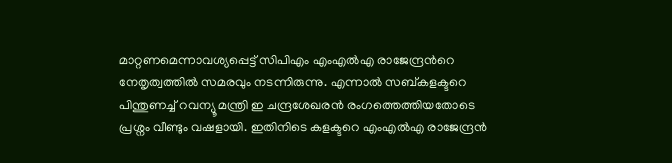മാറ്റണമെന്നാവശ്യപ്പെട്ട് സിപിഎം എംഎല്‍എ രാജേന്ദ്രന്‍റെ നേതൃത്വത്തില്‍ സമരവും നടന്നിരുന്നു. എന്നാല്‍ സബ്കളക്ടറെ പിന്തുണച്ച് റവന്യൂ മന്ത്രി ഇ ചന്ദ്രശേഖരന്‍ രംഗത്തെത്തിയതോടെ പ്രശ്നം വീണ്ടും വഷളായി. ഇതിനിടെ കളക്ടറെ എംഎല്‍എ രാജേന്ദ്രന്‍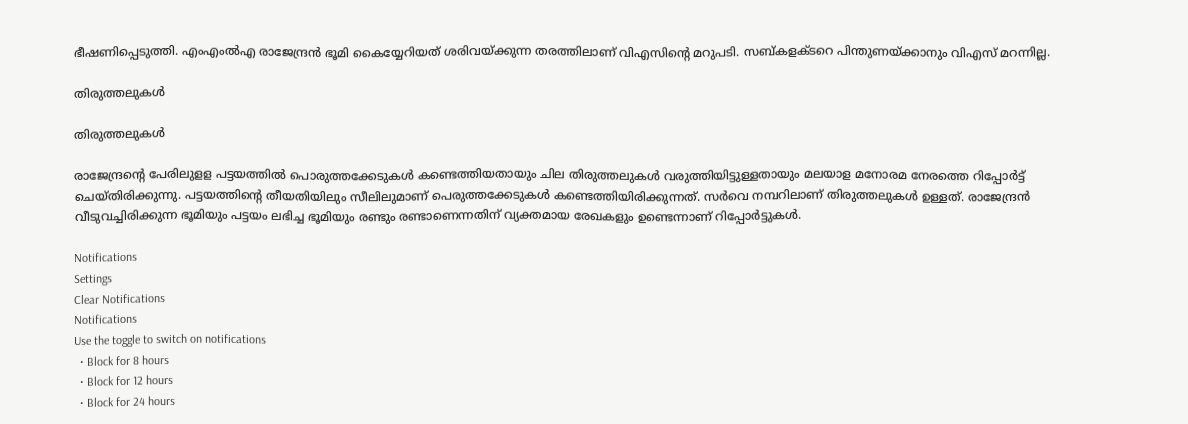ഭീഷണിപ്പെടുത്തി. എംഎംല്‍എ രാജേന്ദ്രന്‍ ഭൂമി കൈയ്യേറിയത് ശരിവയ്ക്കുന്ന തരത്തിലാണ് വിഎസിന്‍റെ മറുപടി. സബ്കളക്ടറെ പിന്തുണയ്ക്കാനും വിഎസ് മറന്നില്ല.

തിരുത്തലുകള്‍

തിരുത്തലുകള്‍

രാജേന്ദ്രന്റെ പേരിലുളള പട്ടയത്തില്‍ പൊരുത്തക്കേടുകള്‍ കണ്ടെത്തിയതായും ചില തിരുത്തലുകള്‍ വരുത്തിയിട്ടുള്ളതായും മലയാള മനോരമ നേരത്തെ റിപ്പോര്‍ട്ട് ചെയ്തിരിക്കുന്നു. പട്ടയത്തിന്റെ തീയതിയിലും സീലിലുമാണ് പെരുത്തക്കേടുകള്‍ കണ്ടെത്തിയിരിക്കുന്നത്. സര്‍വെ നമ്പറിലാണ് തിരുത്തലുകള്‍ ഉള്ളത്. രാജേന്ദ്രന്‍ വീടുവച്ചിരിക്കുന്ന ഭൂമിയും പട്ടയം ലഭിച്ച ഭൂമിയും രണ്ടും രണ്ടാണെന്നതിന് വ്യക്തമായ രേഖകളും ഉണ്ടെന്നാണ് റിപ്പോര്‍ട്ടുകള്‍.

Notifications
Settings
Clear Notifications
Notifications
Use the toggle to switch on notifications
  • Block for 8 hours
  • Block for 12 hours
  • Block for 24 hours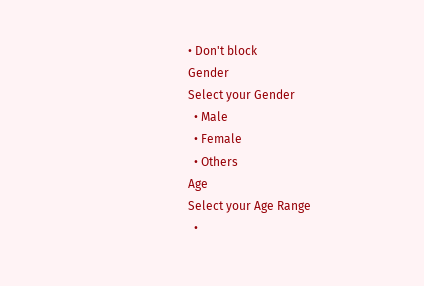• Don't block
Gender
Select your Gender
  • Male
  • Female
  • Others
Age
Select your Age Range
  •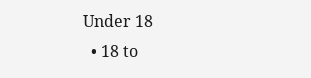Under 18
  • 18 to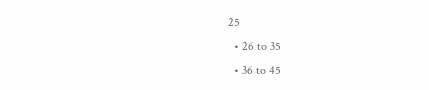25
  • 26 to 35
  • 36 to 45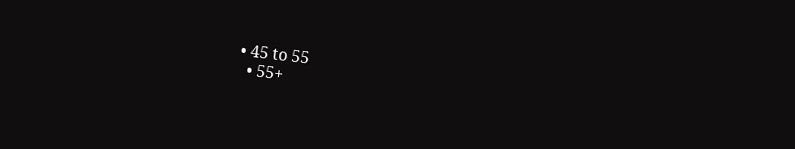• 45 to 55
  • 55+